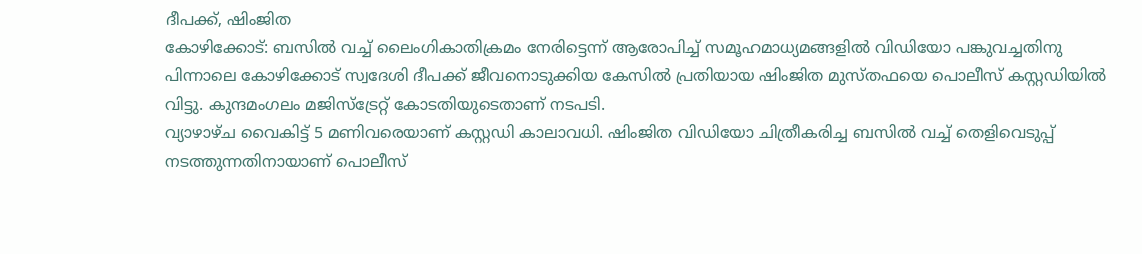ദീപക്ക്, ഷിംജിത
കോഴിക്കോട്: ബസിൽ വച്ച് ലൈംഗികാതിക്രമം നേരിട്ടെന്ന് ആരോപിച്ച് സമൂഹമാധ്യമങ്ങളിൽ വിഡിയോ പങ്കുവച്ചതിനു പിന്നാലെ കോഴിക്കോട് സ്വദേശി ദീപക്ക് ജീവനൊടുക്കിയ കേസിൽ പ്രതിയായ ഷിംജിത മുസ്തഫയെ പൊലീസ് കസ്റ്റഡിയിൽ വിട്ടു. കുന്ദമംഗലം മജിസ്ട്രേറ്റ് കോടതിയുടെതാണ് നടപടി.
വ്യാഴാഴ്ച വൈകിട്ട് 5 മണിവരെയാണ് കസ്റ്റഡി കാലാവധി. ഷിംജിത വിഡിയോ ചിത്രീകരിച്ച ബസിൽ വച്ച് തെളിവെടുപ്പ് നടത്തുന്നതിനായാണ് പൊലീസ്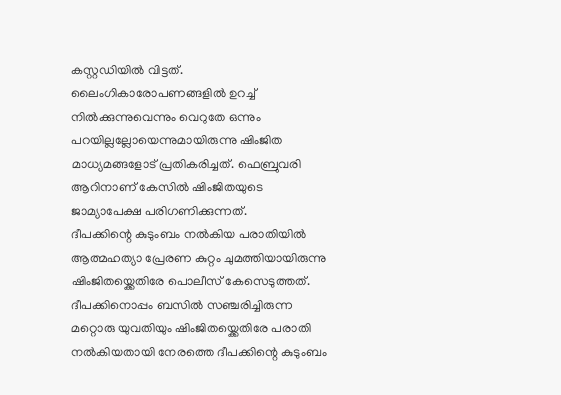കസ്റ്റഡിയിൽ വിട്ടത്. ലൈംഗികാരോപണങ്ങളിൽ ഉറച്ച് നിൽക്കുന്നുവെന്നും വെറുതേ ഒന്നും പറയില്ലല്ലോയെന്നുമായിരുന്നു ഷിംജിത മാധ്യമങ്ങളോട് പ്രതികരിച്ചത്. ഫെബ്രുവരി ആറിനാണ് കേസിൽ ഷിംജിതയുടെ ജാമ്യാപേക്ഷ പരിഗണിക്കുന്നത്.
ദീപക്കിന്റെ കുടുംബം നൽകിയ പരാതിയിൽ ആത്മഹത്യാ പ്രേരണ കുറ്റം ചുമത്തിയായിരുന്നു ഷിംജിതയ്ക്കെതിരേ പൊലീസ് കേസെടുത്തത്. ദീപക്കിനൊപ്പം ബസിൽ സഞ്ചരിച്ചിരുന്ന മറ്റൊരു യുവതിയും ഷിംജിതയ്ക്കെതിരേ പരാതി നൽകിയതായി നേരത്തെ ദീപക്കിന്റെ കുടുംബം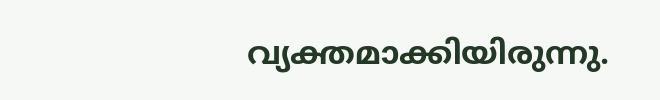വ്യക്തമാക്കിയിരുന്നു.